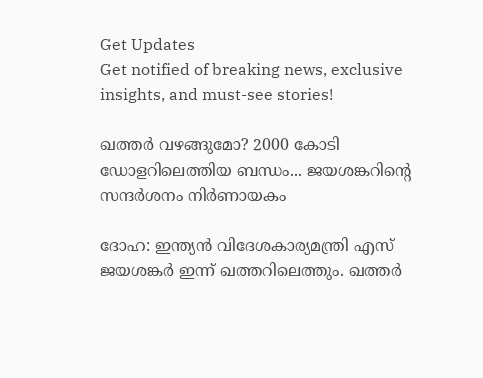Get Updates
Get notified of breaking news, exclusive insights, and must-see stories!

ഖത്തര്‍ വഴങ്ങുമോ? 2000 കോടി ഡോളറിലെത്തിയ ബന്ധം... ജയശങ്കറിന്റെ സന്ദര്‍ശനം നിര്‍ണായകം

ദോഹ: ഇന്ത്യന്‍ വിദേശകാര്യമന്ത്രി എസ് ജയശങ്കര്‍ ഇന്ന് ഖത്തറിലെത്തും. ഖത്തര്‍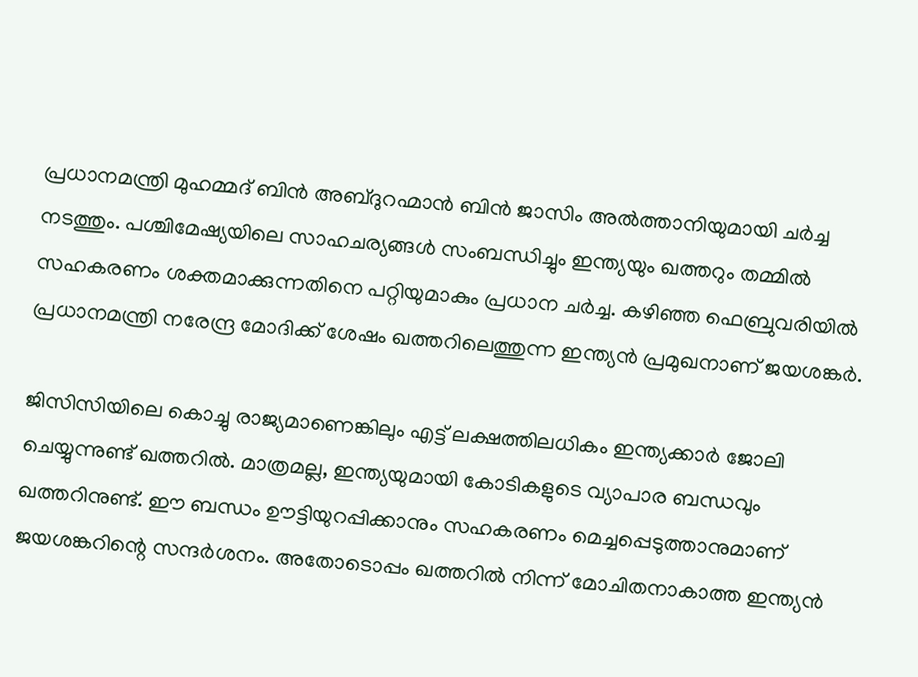പ്രധാനമന്ത്രി മുഹമ്മദ് ബിന്‍ അബ്ദുറഹ്മാന്‍ ബിന്‍ ജാസിം അല്‍ത്താനിയുമായി ചര്‍ച്ച നടത്തും. പശ്ചിമേഷ്യയിലെ സാഹചര്യങ്ങള്‍ സംബന്ധിച്ചും ഇന്ത്യയും ഖത്തറും തമ്മില്‍ സഹകരണം ശക്തമാക്കുന്നതിനെ പറ്റിയുമാകും പ്രധാന ചര്‍ച്ച. കഴിഞ്ഞ ഫെബ്രുവരിയില്‍ പ്രധാനമന്ത്രി നരേന്ദ്ര മോദിക്ക് ശേഷം ഖത്തറിലെത്തുന്ന ഇന്ത്യന്‍ പ്രമുഖനാണ് ജയശങ്കര്‍.

ജിസിസിയിലെ കൊച്ചു രാജ്യമാണെങ്കിലും എട്ട് ലക്ഷത്തിലധികം ഇന്ത്യക്കാര്‍ ജോലി ചെയ്യുന്നുണ്ട് ഖത്തറില്‍. മാത്രമല്ല, ഇന്ത്യയുമായി കോടികളുടെ വ്യാപാര ബന്ധവും ഖത്തറിനുണ്ട്. ഈ ബന്ധം ഊട്ടിയുറപ്പിക്കാനും സഹകരണം മെച്ചപ്പെടുത്താനുമാണ് ജയശങ്കറിന്റെ സന്ദര്‍ശനം. അതോടൊപ്പം ഖത്തറില്‍ നിന്ന് മോചിതനാകാത്ത ഇന്ത്യന്‍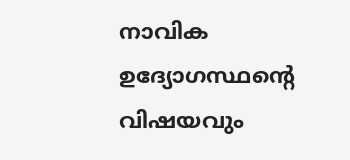നാവിക ഉദ്യോഗസ്ഥന്റെ വിഷയവും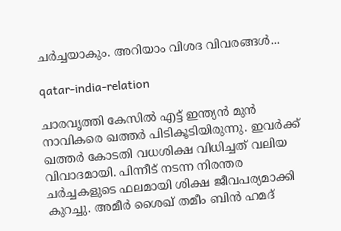ചര്‍ച്ചയാകും. അറിയാം വിശദ വിവരങ്ങള്‍...

qatar-india-relation

ചാരവൃത്തി കേസില്‍ എട്ട് ഇന്ത്യന്‍ മുന്‍ നാവികരെ ഖത്തര്‍ പിടികൂടിയിരുന്നു. ഇവര്‍ക്ക് ഖത്തര്‍ കോടതി വധശിക്ഷ വിധിച്ചത് വലിയ വിവാദമായി. പിന്നീട് നടന്ന നിരന്തര ചര്‍ച്ചകളുടെ ഫലമായി ശിക്ഷ ജീവപര്യമാക്കി കുറച്ചു. അമീര്‍ ശൈഖ് തമീം ബിന്‍ ഹമദ്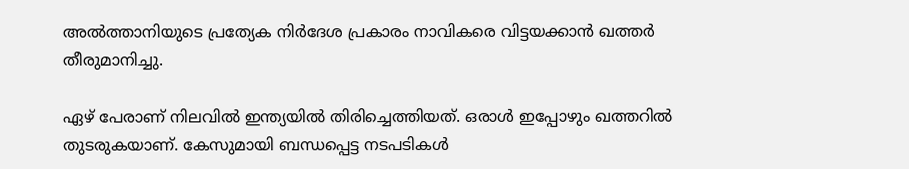അല്‍ത്താനിയുടെ പ്രത്യേക നിര്‍ദേശ പ്രകാരം നാവികരെ വിട്ടയക്കാന്‍ ഖത്തര്‍ തീരുമാനിച്ചു.

ഏഴ് പേരാണ് നിലവില്‍ ഇന്ത്യയില്‍ തിരിച്ചെത്തിയത്. ഒരാള്‍ ഇപ്പോഴും ഖത്തറില്‍ തുടരുകയാണ്. കേസുമായി ബന്ധപ്പെട്ട നടപടികള്‍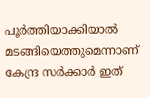പൂര്‍ത്തിയാക്കിയാല്‍ മടങ്ങിയെത്തുമെന്നാണ് കേന്ദ്ര സര്‍ക്കാര്‍ ഇത്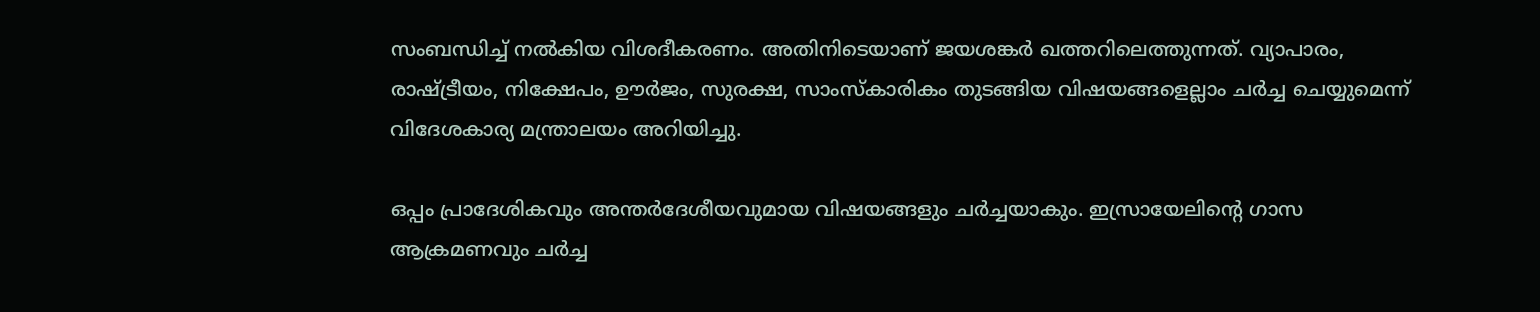സംബന്ധിച്ച് നല്‍കിയ വിശദീകരണം. അതിനിടെയാണ് ജയശങ്കര്‍ ഖത്തറിലെത്തുന്നത്. വ്യാപാരം, രാഷ്ട്രീയം, നിക്ഷേപം, ഊര്‍ജം, സുരക്ഷ, സാംസ്‌കാരികം തുടങ്ങിയ വിഷയങ്ങളെല്ലാം ചര്‍ച്ച ചെയ്യുമെന്ന് വിദേശകാര്യ മന്ത്രാലയം അറിയിച്ചു.

ഒപ്പം പ്രാദേശികവും അന്തര്‍ദേശീയവുമായ വിഷയങ്ങളും ചര്‍ച്ചയാകും. ഇസ്രായേലിന്റെ ഗാസ ആക്രമണവും ചര്‍ച്ച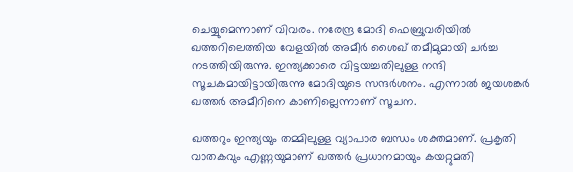ചെയ്യുമെന്നാണ് വിവരം. നരേന്ദ്ര മോദി ഫെബ്രുവരിയില്‍ ഖത്തറിലെത്തിയ വേളയില്‍ അമീര്‍ ശൈഖ് തമീമുമായി ചര്‍ച്ച നടത്തിയിരുന്നു. ഇന്ത്യക്കാരെ വിട്ടയച്ചതിലുള്ള നന്ദി സൂചകമായിട്ടായിരുന്നു മോദിയുടെ സന്ദര്‍ശനം. എന്നാല്‍ ജയശങ്കര്‍ ഖത്തര്‍ അമീറിനെ കാണില്ലെന്നാണ് സൂചന.

ഖത്തറും ഇന്ത്യയും തമ്മിലുള്ള വ്യാപാര ബന്ധം ശക്തമാണ്. പ്രകൃതി വാതകവും എണ്ണയുമാണ് ഖത്തര്‍ പ്രധാനമായും കയറ്റുമതി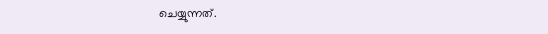ചെയ്യുന്നത്.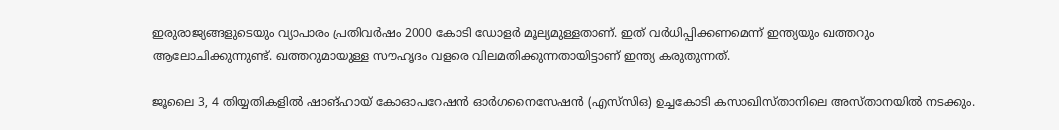ഇരുരാജ്യങ്ങളുടെയും വ്യാപാരം പ്രതിവര്‍ഷം 2000 കോടി ഡോളര്‍ മൂല്യമുള്ളതാണ്. ഇത് വര്‍ധിപ്പിക്കണമെന്ന് ഇന്ത്യയും ഖത്തറും ആലോചിക്കുന്നുണ്ട്. ഖത്തറുമായുള്ള സൗഹൃദം വളരെ വിലമതിക്കുന്നതായിട്ടാണ് ഇന്ത്യ കരുതുന്നത്.

ജൂലൈ 3, 4 തിയ്യതികളില്‍ ഷാങ്ഹായ് കോഓപറേഷന്‍ ഓര്‍ഗനൈസേഷന്‍ (എസ്‌സിഒ) ഉച്ചകോടി കസാഖിസ്താനിലെ അസ്താനയില്‍ നടക്കും.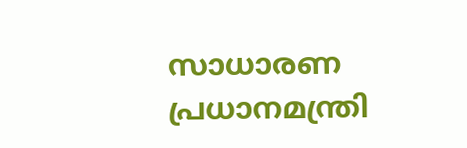സാധാരണ പ്രധാനമന്ത്രി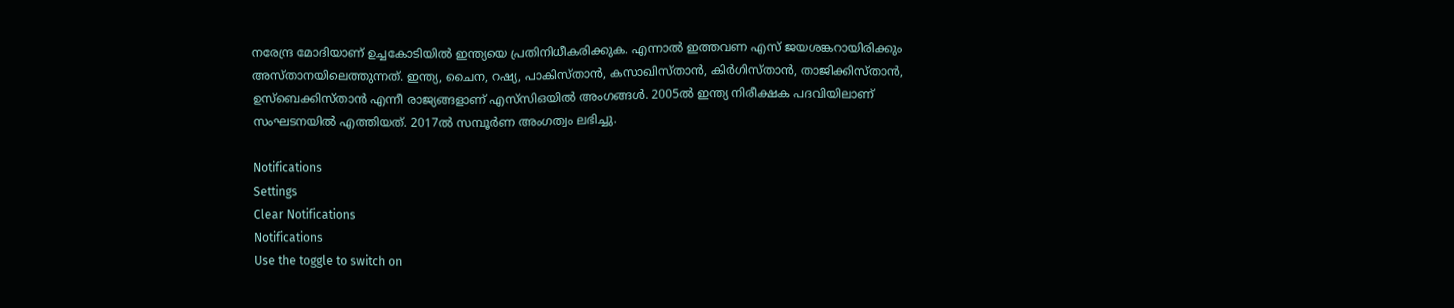നരേന്ദ്ര മോദിയാണ് ഉച്ചകോടിയില്‍ ഇന്ത്യയെ പ്രതിനിധീകരിക്കുക. എന്നാല്‍ ഇത്തവണ എസ് ജയശങ്കറായിരിക്കും അസ്താനയിലെത്തുന്നത്. ഇന്ത്യ, ചൈന, റഷ്യ, പാകിസ്താന്‍, കസാഖിസ്താന്‍, കിര്‍ഗിസ്താന്‍, താജിക്കിസ്താന്‍, ഉസ്‌ബെക്കിസ്താന്‍ എന്നീ രാജ്യങ്ങളാണ് എസ്‌സിഒയില്‍ അംഗങ്ങള്‍. 2005ല്‍ ഇന്ത്യ നിരീക്ഷക പദവിയിലാണ് സംഘടനയില്‍ എത്തിയത്. 2017ല്‍ സമ്പൂര്‍ണ അംഗത്വം ലഭിച്ചു.

Notifications
Settings
Clear Notifications
Notifications
Use the toggle to switch on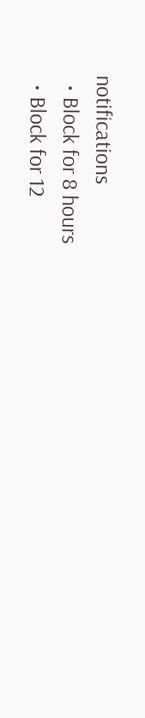notifications
  • Block for 8 hours
  • Block for 12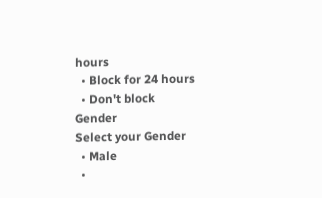hours
  • Block for 24 hours
  • Don't block
Gender
Select your Gender
  • Male
  •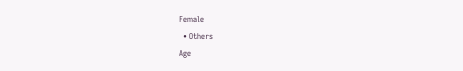Female
  • Others
Age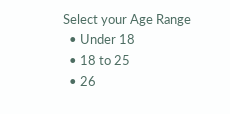Select your Age Range
  • Under 18
  • 18 to 25
  • 26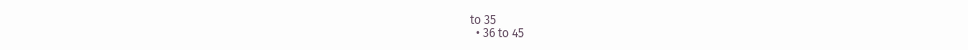to 35
  • 36 to 45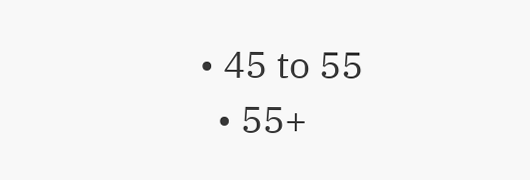• 45 to 55
  • 55+